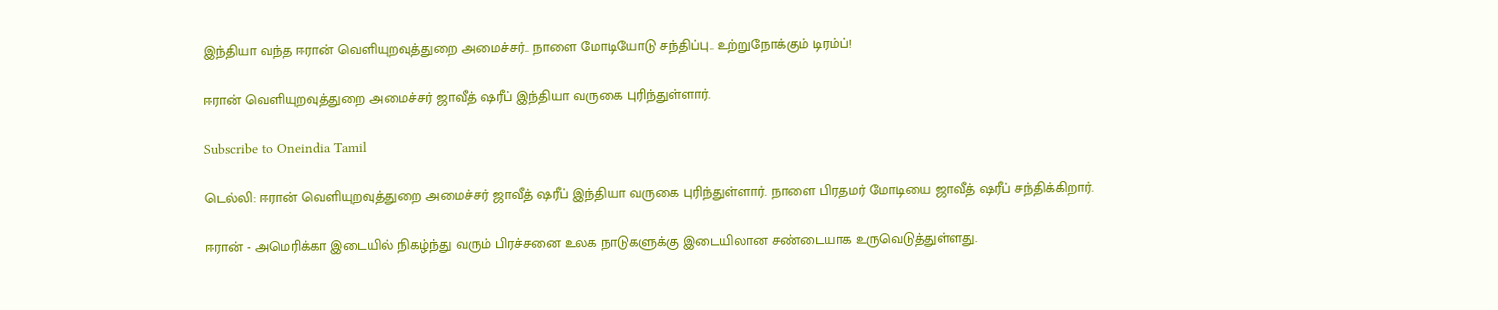இந்தியா வந்த ஈரான் வெளியுறவுத்துறை அமைச்சர்.. நாளை மோடியோடு சந்திப்பு.. உற்றுநோக்கும் டிரம்ப்!

ஈரான் வெளியுறவுத்துறை அமைச்சர் ஜாவீத் ஷரீப் இந்தியா வருகை புரிந்துள்ளார்.

Subscribe to Oneindia Tamil

டெல்லி: ஈரான் வெளியுறவுத்துறை அமைச்சர் ஜாவீத் ஷரீப் இந்தியா வருகை புரிந்துள்ளார். நாளை பிரதமர் மோடியை ஜாவீத் ஷரீப் சந்திக்கிறார்.

ஈரான் - அமெரிக்கா இடையில் நிகழ்ந்து வரும் பிரச்சனை உலக நாடுகளுக்கு இடையிலான சண்டையாக உருவெடுத்துள்ளது.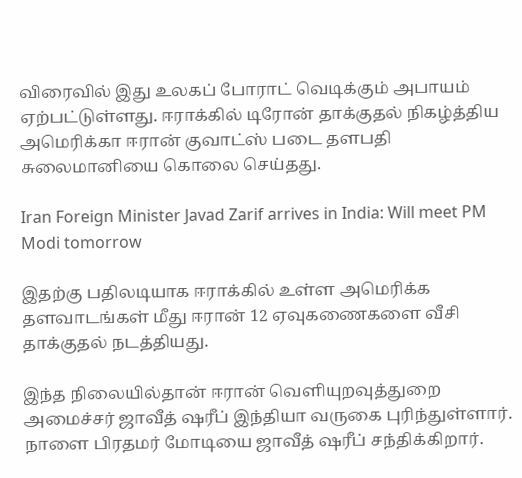விரைவில் இது உலகப் போராட் வெடிக்கும் அபாயம் ஏற்பட்டுள்ளது. ஈராக்கில் டிரோன் தாக்குதல் நிகழ்த்திய அமெரிக்கா ஈரான் குவாட்ஸ் படை தளபதி சுலைமானியை கொலை செய்தது.

Iran Foreign Minister Javad Zarif arrives in India: Will meet PM Modi tomorrow

இதற்கு பதிலடியாக ஈராக்கில் உள்ள அமெரிக்க தளவாடங்கள் மீது ஈரான் 12 ஏவுகணைகளை வீசி தாக்குதல் நடத்தியது.

இந்த நிலையில்தான் ஈரான் வெளியுறவுத்துறை அமைச்சர் ஜாவீத் ஷரீப் இந்தியா வருகை புரிந்துள்ளார். நாளை பிரதமர் மோடியை ஜாவீத் ஷரீப் சந்திக்கிறார்.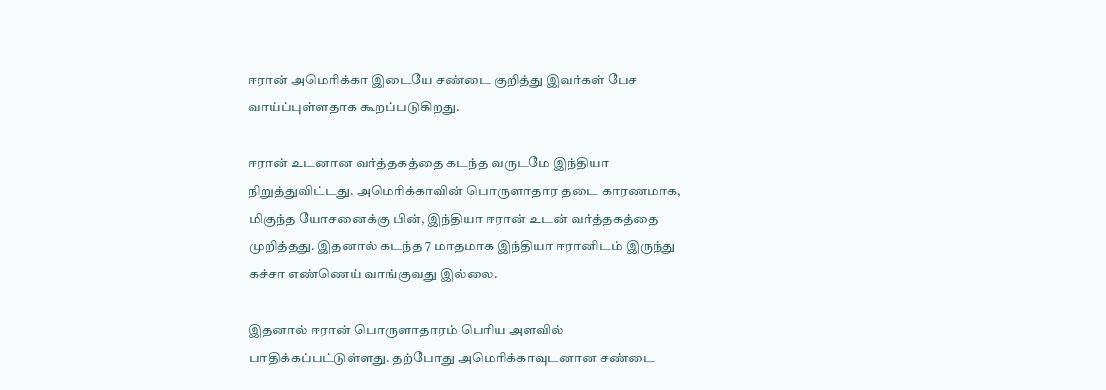ஈரான் அமெரிக்கா இடையே சண்டை குறித்து இவர்கள் பேச வாய்ப்புள்ளதாக கூறப்படுகிறது.

ஈரான் உடனான வர்த்தகத்தை கடந்த வருடமே இந்தியா நிறுத்துவிட்டது. அமெரிக்காவின் பொருளாதார தடை காரணமாக, மிகுந்த யோசனைக்கு பின், இந்தியா ஈரான் உடன் வர்த்தகத்தை முறித்தது. இதனால் கடந்த 7 மாதமாக இந்தியா ஈரானிடம் இருந்து கச்சா எண்ணெய் வாங்குவது இல்லை.

இதனால் ஈரான் பொருளாதாரம் பெரிய அளவில் பாதிக்கப்பட்டுள்ளது. தற்போது அமெரிக்காவுடனான சண்டை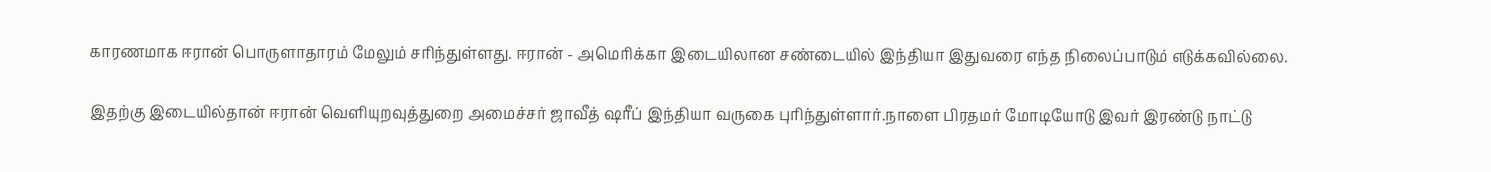காரணமாக ஈரான் பொருளாதாரம் மேலும் சரிந்துள்ளது. ஈரான் - அமெரிக்கா இடையிலான சண்டையில் இந்தியா இதுவரை எந்த நிலைப்பாடும் எடுக்கவில்லை.

இதற்கு இடையில்தான் ஈரான் வெளியுறவுத்துறை அமைச்சர் ஜாவீத் ஷரீப் இந்தியா வருகை புரிந்துள்ளார்.நாளை பிரதமர் மோடியோடு இவர் இரண்டு நாட்டு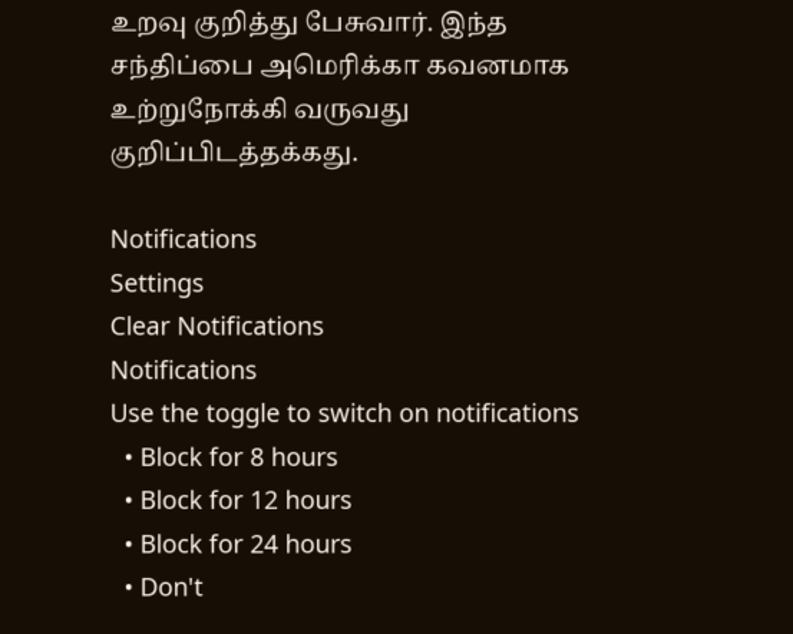உறவு குறித்து பேசுவார். இந்த சந்திப்பை அமெரிக்கா கவனமாக உற்றுநோக்கி வருவது குறிப்பிடத்தக்கது.

Notifications
Settings
Clear Notifications
Notifications
Use the toggle to switch on notifications
  • Block for 8 hours
  • Block for 12 hours
  • Block for 24 hours
  • Don't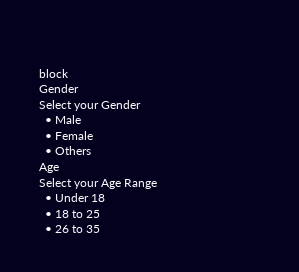block
Gender
Select your Gender
  • Male
  • Female
  • Others
Age
Select your Age Range
  • Under 18
  • 18 to 25
  • 26 to 35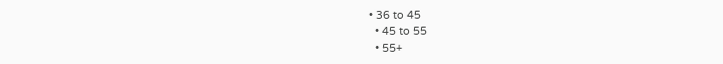• 36 to 45
  • 45 to 55
  • 55+